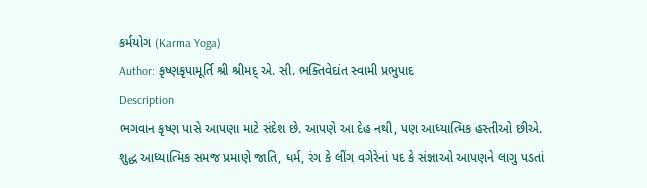કર્મયોગ (Karma Yoga)
Author: કૃષ્ણકૃપામૂર્તિ શ્રી શ્રીમદ્ એ. સી. ભક્તિવેદાંત સ્વામી પ્રભુપાદ
Description
ભગવાન કૃષ્ણ પાસે આપણા માટે સંદેશ છે. આપણે આ દેહ નથી, પણ આધ્યાત્મિક હસ્તીઓ છીએ. શુદ્ધ આધ્યાત્મિક સમજ પ્રમાણે જાતિ, ધર્મ, રંગ કે લીંગ વગેરેનાં પદ કે સંજ્ઞાઓ આપણને લાગુ પડતાં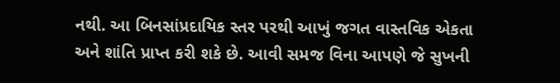નથી. આ બિનસાંપ્રદાયિક સ્તર પરથી આખું જગત વાસ્તવિક એકતા અને શાંતિ પ્રાપ્ત કરી શકે છે. આવી સમજ વિના આપણે જે સુખની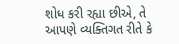શોધ કરી રહ્યા છીએ, તે આપણે વ્યક્તિગત રીતે કે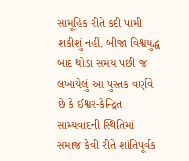સામૂહિક રીતે કદી પામી શકીશું નહીં. બીજા વિશ્વયુદ્ધ બાદ થોડા સમય પછી જ લખાયેલું આ પુસ્તક વર્ણવે છે કે ઈશ્વર-કેન્દ્રિત સામ્યવાદની સ્થિતિમાં સમાજ કેવી રીતે શાંતિપૂર્વક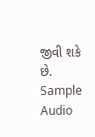જીવી શકે છે.
Sample Audio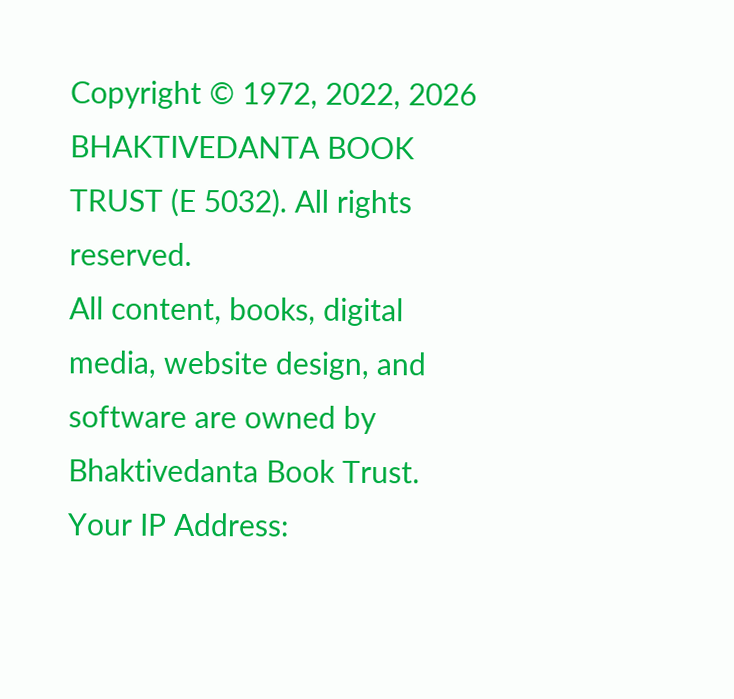Copyright © 1972, 2022, 2026 BHAKTIVEDANTA BOOK TRUST (E 5032). All rights reserved.
All content, books, digital media, website design, and software are owned by Bhaktivedanta Book Trust.
Your IP Address: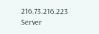216.73.216.223
Server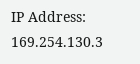IP Address: 169.254.130.3